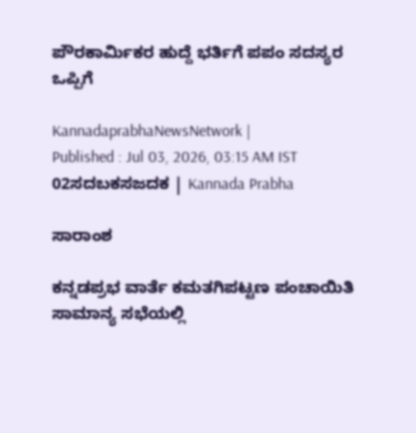ಪೌರಕಾರ್ಮಿಕರ ಹುದ್ದೆ ಭರ್ತಿಗೆ ಪಪಂ ಸದಸ್ಯರ ಒಪ್ಪಿಗೆ

KannadaprabhaNewsNetwork |
Published : Jul 03, 2026, 03:15 AM IST
02ಸದಬಕಸಜದಕ | Kannada Prabha

ಸಾರಾಂಶ

ಕನ್ನಡಪ್ರಭ ವಾರ್ತೆ ಕಮತಗಿಪಟ್ಟಣ ಪಂಚಾಯಿತಿ ಸಾಮಾನ್ಯ ಸಭೆಯಲ್ಲಿ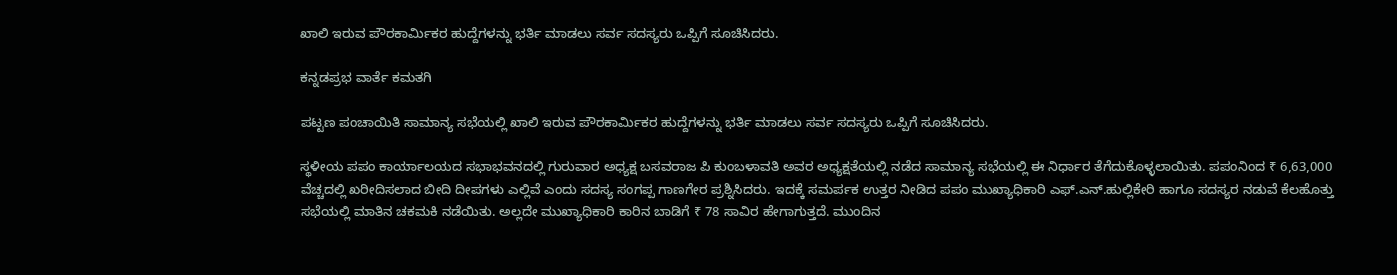ಖಾಲಿ ಇರುವ ಪೌರಕಾರ್ಮಿಕರ ಹುದ್ದೆಗಳನ್ನು ಭರ್ತಿ ಮಾಡಲು ಸರ್ವ ಸದಸ್ಯರು ಒಪ್ಪಿಗೆ ಸೂಚಿಸಿದರು.

ಕನ್ನಡಪ್ರಭ ವಾರ್ತೆ ಕಮತಗಿ

ಪಟ್ಟಣ ಪಂಚಾಯಿತಿ ಸಾಮಾನ್ಯ ಸಭೆಯಲ್ಲಿ ಖಾಲಿ ಇರುವ ಪೌರಕಾರ್ಮಿಕರ ಹುದ್ದೆಗಳನ್ನು ಭರ್ತಿ ಮಾಡಲು ಸರ್ವ ಸದಸ್ಯರು ಒಪ್ಪಿಗೆ ಸೂಚಿಸಿದರು.

ಸ್ಥಳೀಯ ಪಪಂ ಕಾರ್ಯಾಲಯದ ಸಭಾಭವನದಲ್ಲಿ ಗುರುವಾರ ಅಧ್ಯಕ್ಷ ಬಸವರಾಜ ಪಿ ಕುಂಬಳಾವತಿ ಅವರ ಅಧ್ಯಕ್ಷತೆಯಲ್ಲಿ ನಡೆದ ಸಾಮಾನ್ಯ ಸಭೆಯಲ್ಲಿ ಈ ನಿರ್ಧಾರ ತೆಗೆದುಕೊಳ್ಳಲಾಯಿತು. ಪಪಂನಿಂದ ₹ 6,63,000 ವೆಚ್ಚದಲ್ಲಿ ಖರೀದಿಸಲಾದ ಬೀದಿ ದೀಪಗಳು ಎಲ್ಲಿವೆ ಎಂದು ಸದಸ್ಯ ಸಂಗಪ್ಪ ಗಾಣಗೇರ ಪ್ರಶ್ನಿಸಿದರು. ಇದಕ್ಕೆ ಸಮರ್ಪಕ ಉತ್ತರ ನೀಡಿದ ಪಪಂ ಮುಖ್ಯಾಧಿಕಾರಿ ಎಫ್‌.ಎನ್‌.ಹುಲ್ಲಿಕೇರಿ ಹಾಗೂ ಸದಸ್ಯರ ನಡುವೆ ಕೆಲಹೊತ್ತು ಸಭೆಯಲ್ಲಿ ಮಾತಿನ ಚಕಮಕಿ ನಡೆಯಿತು. ಅಲ್ಲದೇ ಮುಖ್ಯಾಧಿಕಾರಿ ಕಾರಿನ ಬಾಡಿಗೆ ₹ 78 ಸಾವಿರ ಹೇಗಾಗುತ್ತದೆ. ಮುಂದಿನ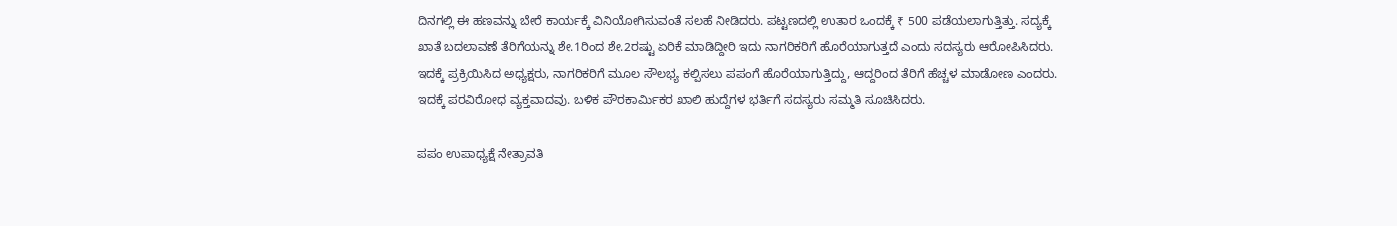ದಿನಗಲ್ಲಿ ಈ ಹಣವನ್ನು ಬೇರೆ ಕಾರ್ಯಕ್ಕೆ ವಿನಿಯೋಗಿಸುವಂತೆ ಸಲಹೆ ನೀಡಿದರು. ಪಟ್ಟಣದಲ್ಲಿ ಉತಾರ ಒಂದಕ್ಕೆ ₹ 500 ಪಡೆಯಲಾಗುತ್ತಿತ್ತು. ಸದ್ಯಕ್ಕೆ ಖಾತೆ ಬದಲಾವಣೆ ತೆರಿಗೆಯನ್ನು ಶೇ.1ರಿಂದ ಶೇ.2ರಷ್ಟು ಏರಿಕೆ ಮಾಡಿದ್ದೀರಿ ಇದು ನಾಗರಿಕರಿಗೆ ಹೊರೆಯಾಗುತ್ತದೆ ಎಂದು ಸದಸ್ಯರು ಆರೋಪಿಸಿದರು. ಇದಕ್ಕೆ ಪ್ರಕ್ರಿಯಿಸಿದ ಅಧ್ಯಕ್ಷರು, ನಾಗರಿಕರಿಗೆ ಮೂಲ ಸೌಲಭ್ಯ ಕಲ್ಪಿಸಲು ಪಪಂಗೆ ಹೊರೆಯಾಗುತ್ತಿದ್ದು, ಆದ್ದರಿಂದ ತೆರಿಗೆ ಹೆಚ್ಚಳ ಮಾಡೋಣ ಎಂದರು. ಇದಕ್ಕೆ ಪರವಿರೋಧ ವ್ಯಕ್ತವಾದವು. ಬಳಿಕ ಪೌರಕಾರ್ಮಿಕರ ಖಾಲಿ ಹುದ್ದೆಗಳ ಭರ್ತಿಗೆ ಸದಸ್ಯರು ಸಮ್ಮತಿ ಸೂಚಿಸಿದರು.

ಪಪಂ ಉಪಾಧ್ಯಕ್ಷೆ ನೇತ್ರಾವತಿ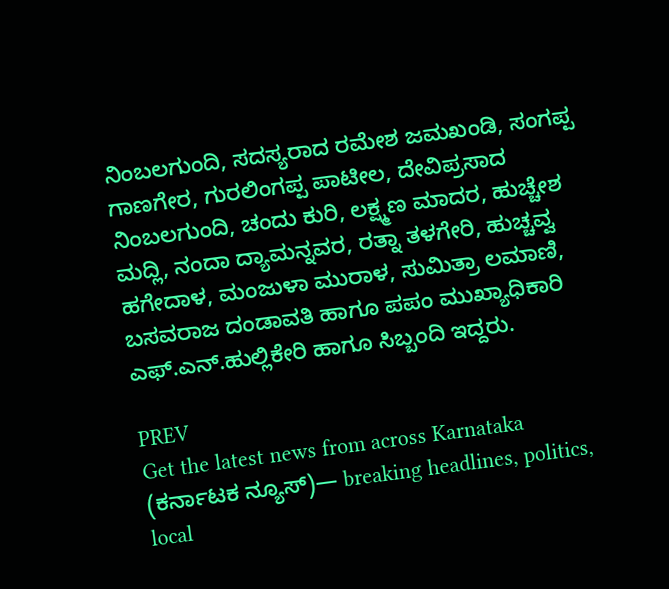ನಿಂಬಲಗುಂದಿ, ಸದಸ್ಯರಾದ ರಮೇಶ ಜಮಖಂಡಿ, ಸಂಗಪ್ಪ ಗಾಣಗೇರ, ಗುರಲಿಂಗಪ್ಪ ಪಾಟೀಲ, ದೇವಿಪ್ರಸಾದ ನಿಂಬಲಗುಂದಿ, ಚಂದು ಕುರಿ, ಲಕ್ಷ್ಮಣ ಮಾದರ, ಹುಚ್ಚೇಶ ಮದ್ಲಿ, ನಂದಾ ದ್ಯಾಮನ್ನವರ, ರತ್ನಾ ತಳಗೇರಿ, ಹುಚ್ಚವ್ವ ಹಗೇದಾಳ, ಮಂಜುಳಾ ಮುರಾಳ, ಸುಮಿತ್ರಾ ಲಮಾಣಿ, ಬಸವರಾಜ ದಂಡಾವತಿ ಹಾಗೂ ಪಪಂ ಮುಖ್ಯಾಧಿಕಾರಿ ಎಫ್.ಎನ್.ಹುಲ್ಲಿಕೇರಿ ಹಾಗೂ ಸಿಬ್ಬಂದಿ ಇದ್ದರು.

PREV
Get the latest news from across Karnataka (ಕರ್ನಾಟಕ ನ್ಯೂಸ್)— breaking headlines, politics, local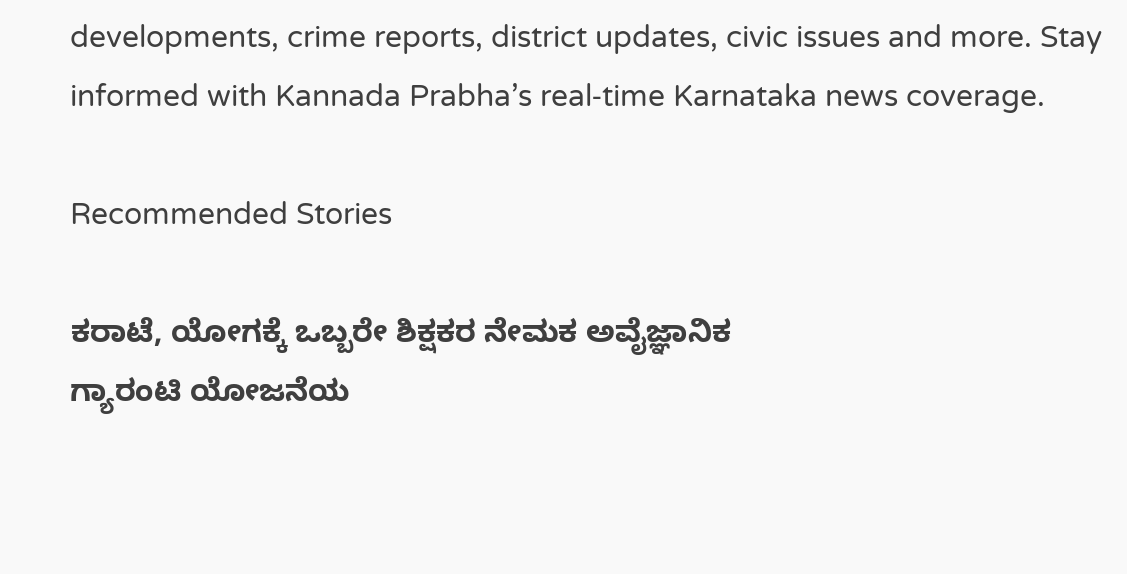developments, crime reports, district updates, civic issues and more. Stay informed with Kannada Prabha’s real‑time Karnataka news coverage.

Recommended Stories

ಕರಾಟೆ, ಯೋಗಕ್ಕೆ ಒಬ್ಬರೇ ಶಿಕ್ಷಕರ ನೇಮಕ ಅವೈಜ್ಞಾನಿಕ
ಗ್ಯಾರಂಟಿ ಯೋಜನೆಯ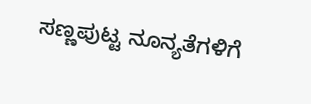ಸಣ್ಣಪುಟ್ಟ ನೂನ್ಯತೆಗಳಿಗೆ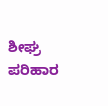ಶೀಘ್ರ ಪರಿಹಾರ